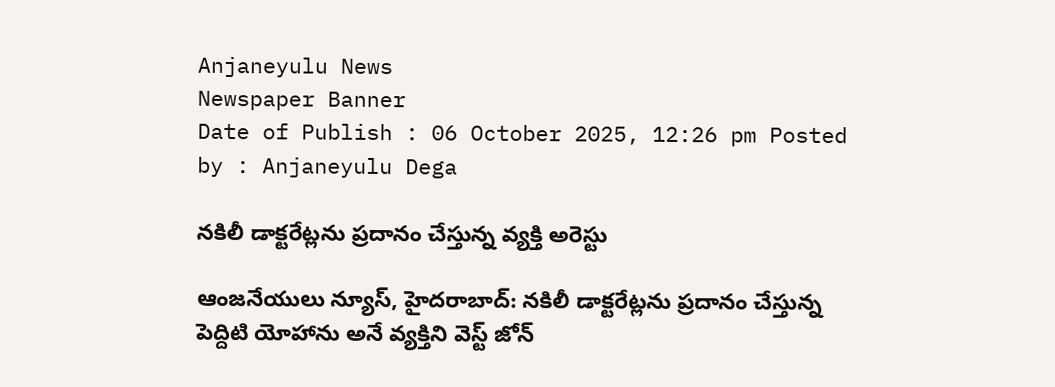Anjaneyulu News
Newspaper Banner
Date of Publish : 06 October 2025, 12:26 pm Posted by : Anjaneyulu Dega

నకిలీ డాక్టరేట్లను ప్రదానం చేస్తున్న వ్యక్తి అరెస్టు

ఆంజనేయులు న్యూస్, హైదరాబాద్: నకిలీ డాక్టరేట్లను ప్రదానం చేస్తున్న పెద్దిటి యోహాను అనే వ్యక్తిని వెస్ట్ జోన్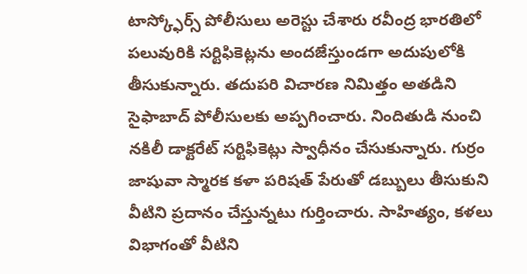టాస్క్ఫోర్స్ పోలీసులు అరెస్టు చేశారు రవీంద్ర భారతిలో పలువురికి సర్టిఫికెట్లను అందజేస్తుండగా అదుపులోకి తీసుకున్నారు. తదుపరి విచారణ నిమిత్తం అతడిని సైఫాబాద్ పోలీసులకు అప్పగించారు. నిందితుడి నుంచి నకిలీ డాక్టరేట్ సర్టిఫికెట్లు స్వాధీనం చేసుకున్నారు. గుర్రం జాషువా స్మారక కళా పరిషత్ పేరుతో డబ్బులు తీసుకుని వీటిని ప్రదానం చేస్తున్నటు గుర్తించారు. సాహిత్యం, కళలు విభాగంతో వీటిని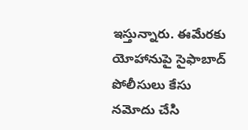ఇస్తున్నారు. ఈమేరకు యోహానుపై సైఫాబాద్ పోలీసులు కేసు నమోదు చేసి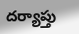దర్యాప్తు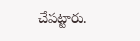చేపట్టారు.